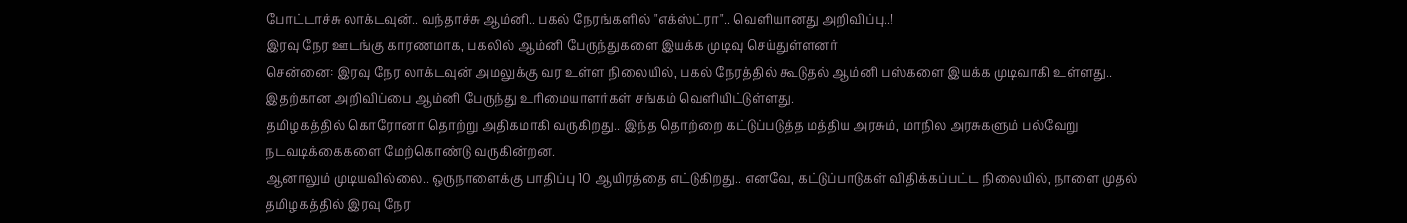போட்டாச்சு லாக்டவுன்.. வந்தாச்சு ஆம்னி.. பகல் நேரங்களில் "எக்ஸ்ட்ரா".. வெளியானது அறிவிப்பு..!
இரவு நேர ஊடங்கு காரணமாக, பகலில் ஆம்னி பேருந்துகளை இயக்க முடிவு செய்துள்ளனர்
சென்னை: இரவு நேர லாக்டவுன் அமலுக்கு வர உள்ள நிலையில், பகல் நேரத்தில் கூடுதல் ஆம்னி பஸ்களை இயக்க முடிவாகி உள்ளது.. இதற்கான அறிவிப்பை ஆம்னி பேருந்து உரிமையாளர்கள் சங்கம் வெளியிட்டுள்ளது.
தமிழகத்தில் கொரோனா தொற்று அதிகமாகி வருகிறது.. இந்த தொற்றை கட்டுப்படுத்த மத்திய அரசும், மாநில அரசுகளும் பல்வேறு நடவடிக்கைகளை மேற்கொண்டு வருகின்றன.
ஆனாலும் முடியவில்லை.. ஒருநாளைக்கு பாதிப்பு 10 ஆயிரத்தை எட்டுகிறது.. எனவே, கட்டுப்பாடுகள் விதிக்கப்பட்ட நிலையில், நாளை முதல் தமிழகத்தில் இரவு நேர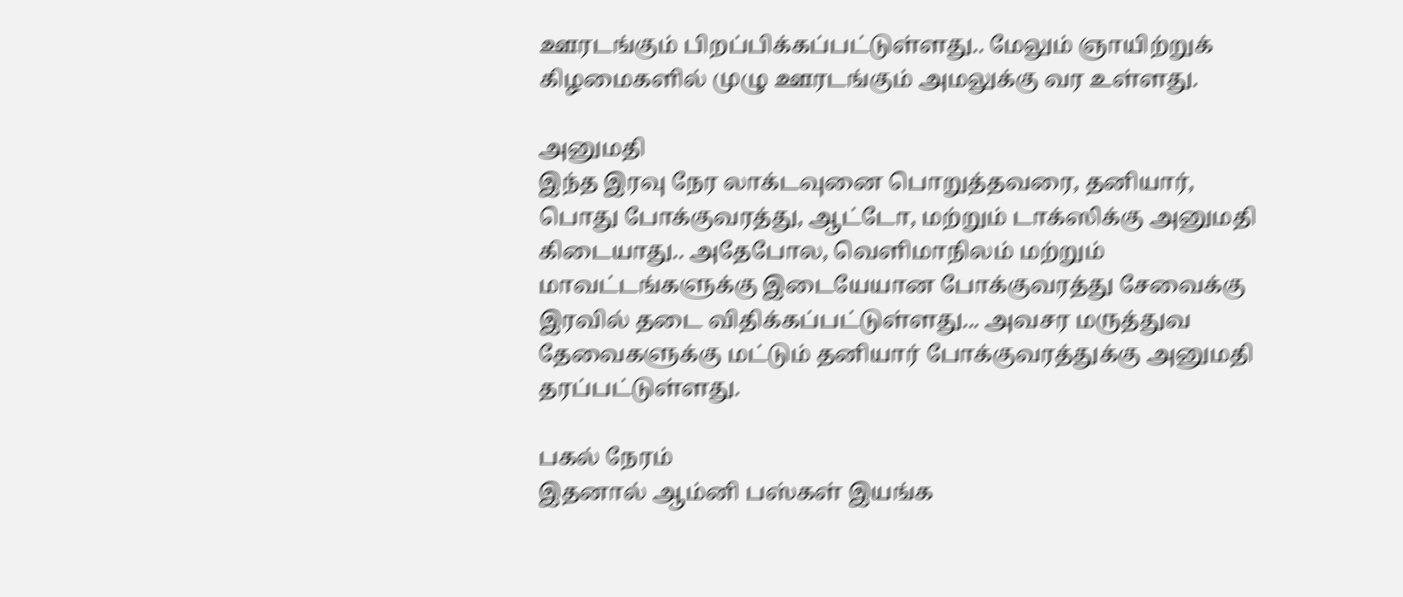ஊரடங்கும் பிறப்பிக்கப்பட்டுள்ளது.. மேலும் ஞாயிற்றுக் கிழமைகளில் முழு ஊரடங்கும் அமலுக்கு வர உள்ளது.

அனுமதி
இந்த இரவு நேர லாக்டவுனை பொறுத்தவரை, தனியார், பொது போக்குவரத்து, ஆட்டோ, மற்றும் டாக்ஸிக்கு அனுமதி கிடையாது.. அதேபோல, வெளிமாநிலம் மற்றும் மாவட்டங்களுக்கு இடையேயான போக்குவரத்து சேவைக்கு இரவில் தடை விதிக்கப்பட்டுள்ளது... அவசர மருத்துவ தேவைகளுக்கு மட்டும் தனியார் போக்குவரத்துக்கு அனுமதி தரப்பட்டுள்ளது.

பகல் நேரம்
இதனால் ஆம்னி பஸ்கள் இயங்க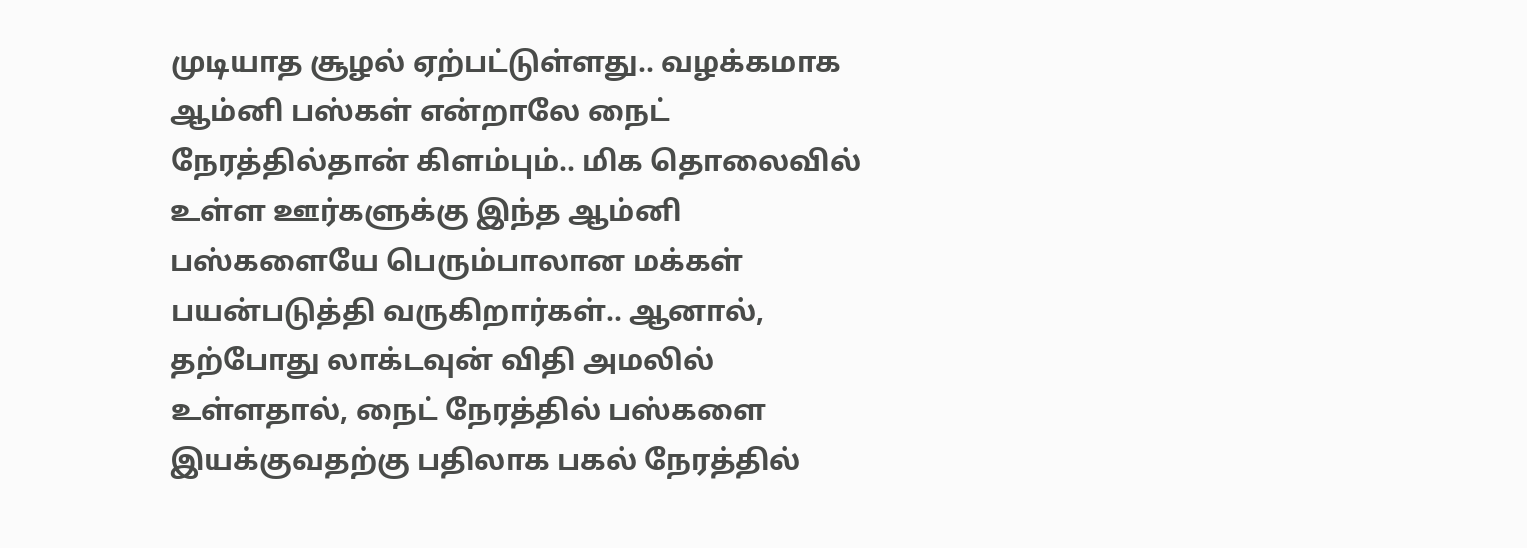முடியாத சூழல் ஏற்பட்டுள்ளது.. வழக்கமாக ஆம்னி பஸ்கள் என்றாலே நைட் நேரத்தில்தான் கிளம்பும்.. மிக தொலைவில் உள்ள ஊர்களுக்கு இந்த ஆம்னி பஸ்களையே பெரும்பாலான மக்கள் பயன்படுத்தி வருகிறார்கள்.. ஆனால், தற்போது லாக்டவுன் விதி அமலில் உள்ளதால், நைட் நேரத்தில் பஸ்களை இயக்குவதற்கு பதிலாக பகல் நேரத்தில்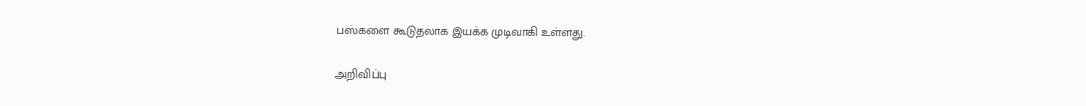பஸ்களை கூடுதலாக இயக்க முடிவாகி உள்ளது.

அறிவிப்பு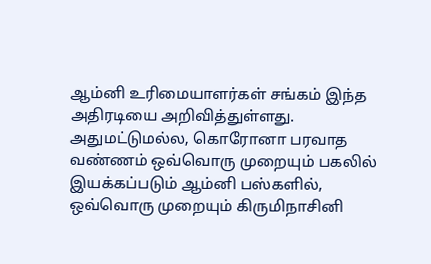ஆம்னி உரிமையாளர்கள் சங்கம் இந்த அதிரடியை அறிவித்துள்ளது. அதுமட்டுமல்ல, கொரோனா பரவாத வண்ணம் ஒவ்வொரு முறையும் பகலில் இயக்கப்படும் ஆம்னி பஸ்களில், ஒவ்வொரு முறையும் கிருமிநாசினி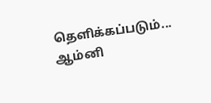தெளிக்கப்படும்... ஆம்னி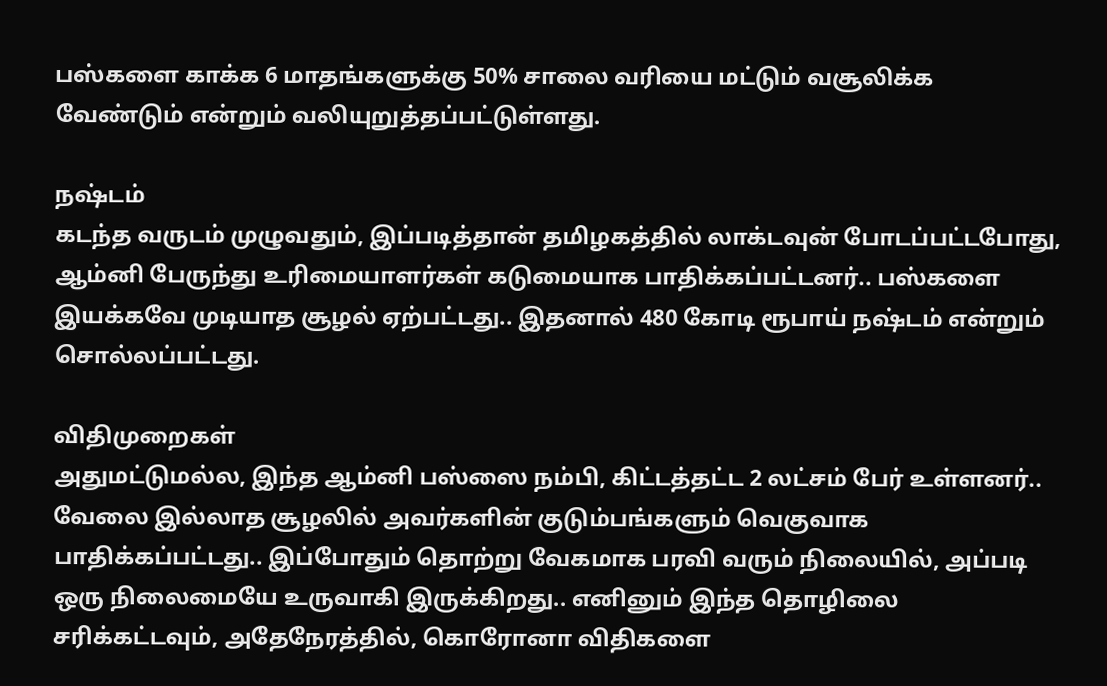பஸ்களை காக்க 6 மாதங்களுக்கு 50% சாலை வரியை மட்டும் வசூலிக்க வேண்டும் என்றும் வலியுறுத்தப்பட்டுள்ளது.

நஷ்டம்
கடந்த வருடம் முழுவதும், இப்படித்தான் தமிழகத்தில் லாக்டவுன் போடப்பட்டபோது, ஆம்னி பேருந்து உரிமையாளர்கள் கடுமையாக பாதிக்கப்பட்டனர்.. பஸ்களை இயக்கவே முடியாத சூழல் ஏற்பட்டது.. இதனால் 480 கோடி ரூபாய் நஷ்டம் என்றும் சொல்லப்பட்டது.

விதிமுறைகள்
அதுமட்டுமல்ல, இந்த ஆம்னி பஸ்ஸை நம்பி, கிட்டத்தட்ட 2 லட்சம் பேர் உள்ளனர்.. வேலை இல்லாத சூழலில் அவர்களின் குடும்பங்களும் வெகுவாக பாதிக்கப்பட்டது.. இப்போதும் தொற்று வேகமாக பரவி வரும் நிலையில், அப்படி ஒரு நிலைமையே உருவாகி இருக்கிறது.. எனினும் இந்த தொழிலை சரிக்கட்டவும், அதேநேரத்தில், கொரோனா விதிகளை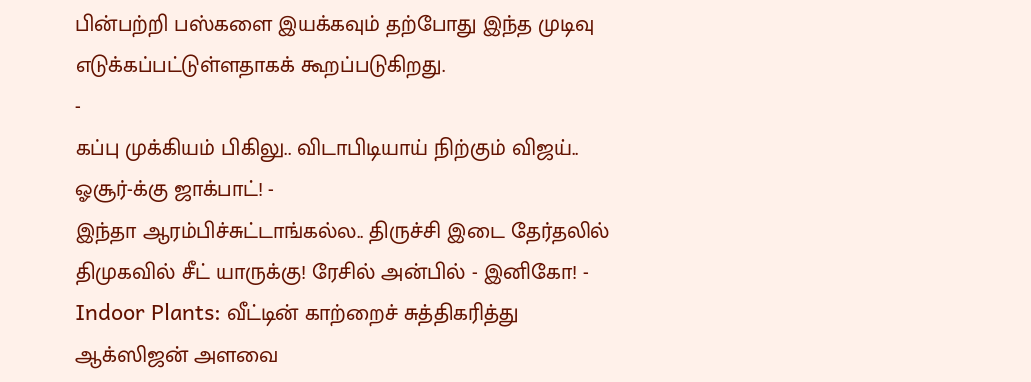பின்பற்றி பஸ்களை இயக்கவும் தற்போது இந்த முடிவு எடுக்கப்பட்டுள்ளதாகக் கூறப்படுகிறது.
-
கப்பு முக்கியம் பிகிலு.. விடாபிடியாய் நிற்கும் விஜய்.. ஓசூர்-க்கு ஜாக்பாட்! -
இந்தா ஆரம்பிச்சுட்டாங்கல்ல.. திருச்சி இடை தேர்தலில் திமுகவில் சீட் யாருக்கு! ரேசில் அன்பில் - இனிகோ! -
Indoor Plants: வீட்டின் காற்றைச் சுத்திகரித்து ஆக்ஸிஜன் அளவை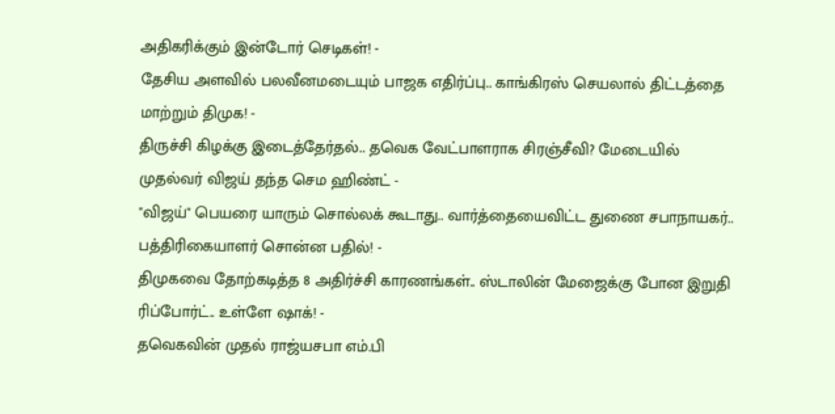அதிகரிக்கும் இன்டோர் செடிகள்! -
தேசிய அளவில் பலவீனமடையும் பாஜக எதிர்ப்பு.. காங்கிரஸ் செயலால் திட்டத்தை மாற்றும் திமுக! -
திருச்சி கிழக்கு இடைத்தேர்தல்.. தவெக வேட்பாளராக சிரஞ்சீவி? மேடையில் முதல்வர் விஜய் தந்த செம ஹிண்ட் -
"விஜய்" பெயரை யாரும் சொல்லக் கூடாது.. வார்த்தையைவிட்ட துணை சபாநாயகர்.. பத்திரிகையாளர் சொன்ன பதில்! -
திமுகவை தோற்கடித்த 8 அதிர்ச்சி காரணங்கள்.. ஸ்டாலின் மேஜைக்கு போன இறுதி ரிப்போர்ட்.. உள்ளே ஷாக்! -
தவெகவின் முதல் ராஜ்யசபா எம்.பி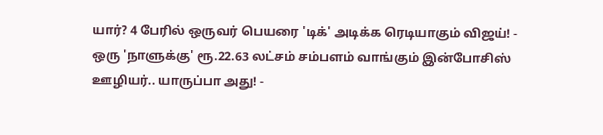யார்? 4 பேரில் ஒருவர் பெயரை 'டிக்' அடிக்க ரெடியாகும் விஜய்! -
ஒரு 'நாளுக்கு' ரூ.22.63 லட்சம் சம்பளம் வாங்கும் இன்போசிஸ் ஊழியர்.. யாருப்பா அது! -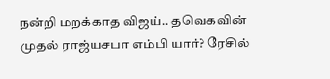நன்றி மறக்காத விஜய்.. தவெகவின் முதல் ராஜ்யசபா எம்பி யார்? ரேசில்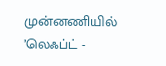முன்னணியில் ’லெஃப்ட் -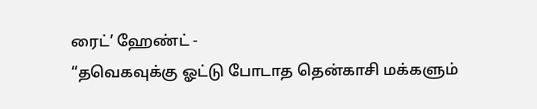ரைட்’ ஹேண்ட் -
“தவெகவுக்கு ஓட்டு போடாத தென்காசி மக்களும்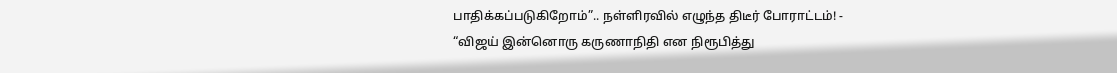பாதிக்கப்படுகிறோம்”.. நள்ளிரவில் எழுந்த திடீர் போராட்டம்! -
“விஜய் இன்னொரு கருணாநிதி என நிரூபித்து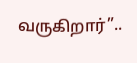வருகிறார்”..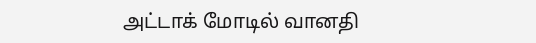அட்டாக் மோடில் வானதி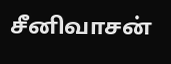சீனிவாசன்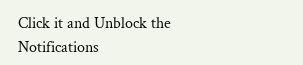Click it and Unblock the Notifications